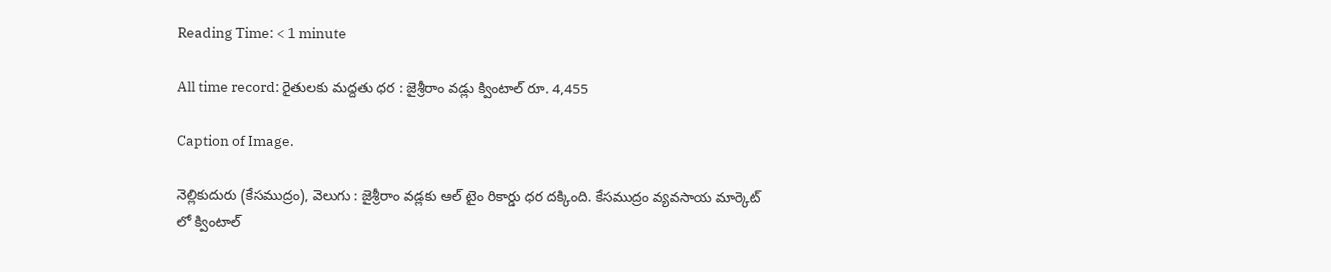Reading Time: < 1 minute

All time record: రైతులకు మద్దతు ధర : జైశ్రీరాం వడ్లు క్వింటాల్ రూ. 4,455

Caption of Image.

నెల్లికుదురు (కేసముద్రం), వెలుగు : జైశ్రీరాం వడ్లకు ఆల్ టైం రికార్డు ధర దక్కింది. కేసముద్రం వ్యవసాయ మార్కెట్ లో క్వింటాల్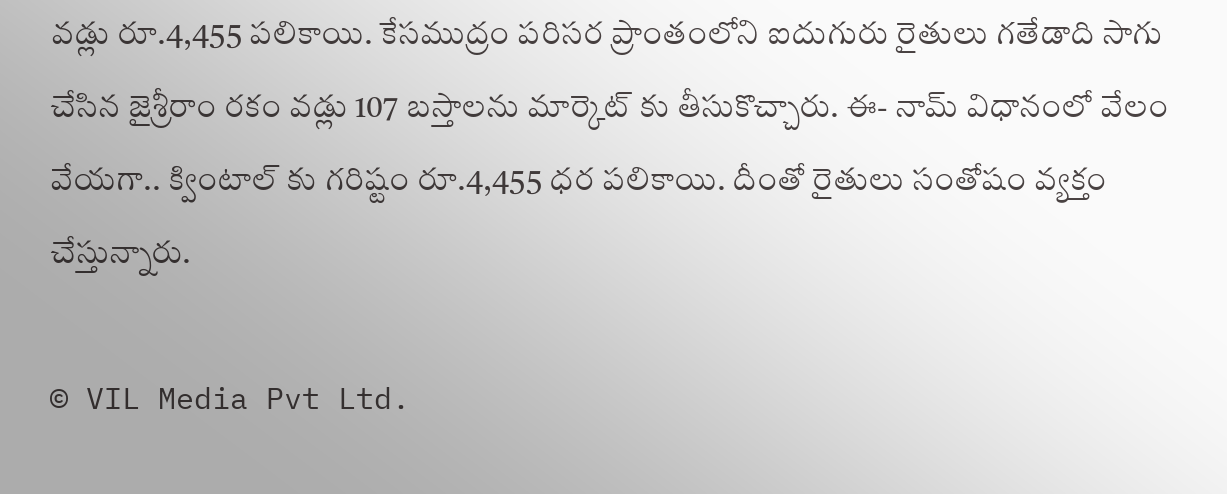వడ్లు రూ.4,455 పలికాయి. కేసముద్రం పరిసర ప్రాంతంలోని ఐదుగురు రైతులు గతేడాది సాగు చేసిన జైశ్రీరాం రకం వడ్లు 107 బస్తాలను మార్కెట్ కు తీసుకొచ్చారు. ఈ- నామ్ విధానంలో వేలం వేయగా.. క్వింటాల్ కు గరిష్టం రూ.4,455 ధర పలికాయి. దీంతో రైతులు సంతోషం వ్యక్తం చేస్తున్నారు.

© VIL Media Pvt Ltd.